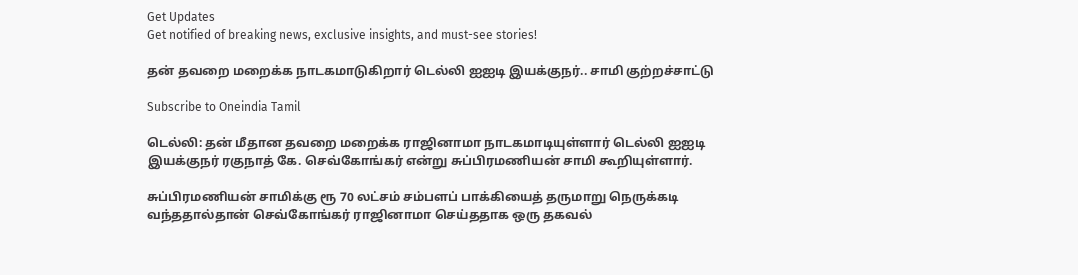Get Updates
Get notified of breaking news, exclusive insights, and must-see stories!

தன் தவறை மறைக்க நாடகமாடுகிறார் டெல்லி ஐஐடி இயக்குநர்.. சாமி குற்றச்சாட்டு

Subscribe to Oneindia Tamil

டெல்லி: தன் மீதான தவறை மறைக்க ராஜினாமா நாடகமாடியுள்ளார் டெல்லி ஐஐடி இயக்குநர் ரகுநாத் கே. செவ்கோங்கர் என்று சுப்பிரமணியன் சாமி கூறியுள்ளார்.

சுப்பிரமணியன் சாமிக்கு ரூ 70 லட்சம் சம்பளப் பாக்கியைத் தருமாறு நெருக்கடி வந்ததால்தான் செவ்கோங்கர் ராஜினாமா செய்ததாக ஒரு தகவல்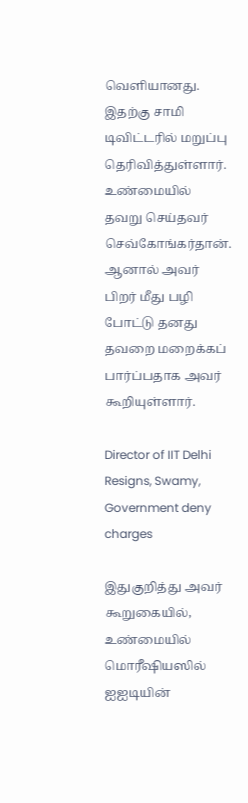வெளியானது. இதற்கு சாமி டிவிட்டரில் மறுப்பு தெரிவித்துள்ளார். உண்மையில் தவறு செய்தவர் செவ்கோங்கர்தான். ஆனால் அவர் பிறர் மீது பழி போட்டு தனது தவறை மறைக்கப் பார்ப்பதாக அவர் கூறியுள்ளார்.

Director of IIT Delhi Resigns, Swamy, Government deny charges

இதுகுறித்து அவர் கூறுகையில், உண்மையில் மொரீஷியஸில் ஐஐடியின்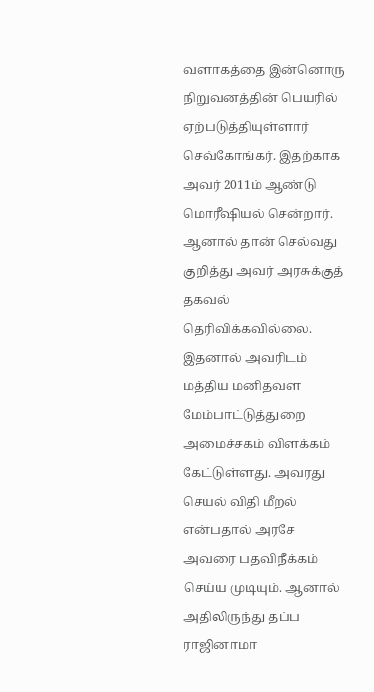வளாகத்தை இன்னொரு நிறுவனத்தின் பெயரில் ஏற்படுத்தியுள்ளார் செவ்கோங்கர். இதற்காக அவர் 2011ம் ஆண்டு மொரீஷியல் சென்றார். ஆனால் தான் செல்வது குறித்து அவர் அரசுக்குத் தகவல் தெரிவிக்கவில்லை. இதனால் அவரிடம் மத்திய மனிதவள மேம்பாட்டுத்துறை அமைச்சகம் விளக்கம் கேட்டுள்ளது. அவரது செயல் விதி மீறல் என்பதால் அரசே அவரை பதவிநீக்கம் செய்ய முடியும். ஆனால் அதிலிருந்து தப்ப ராஜினாமா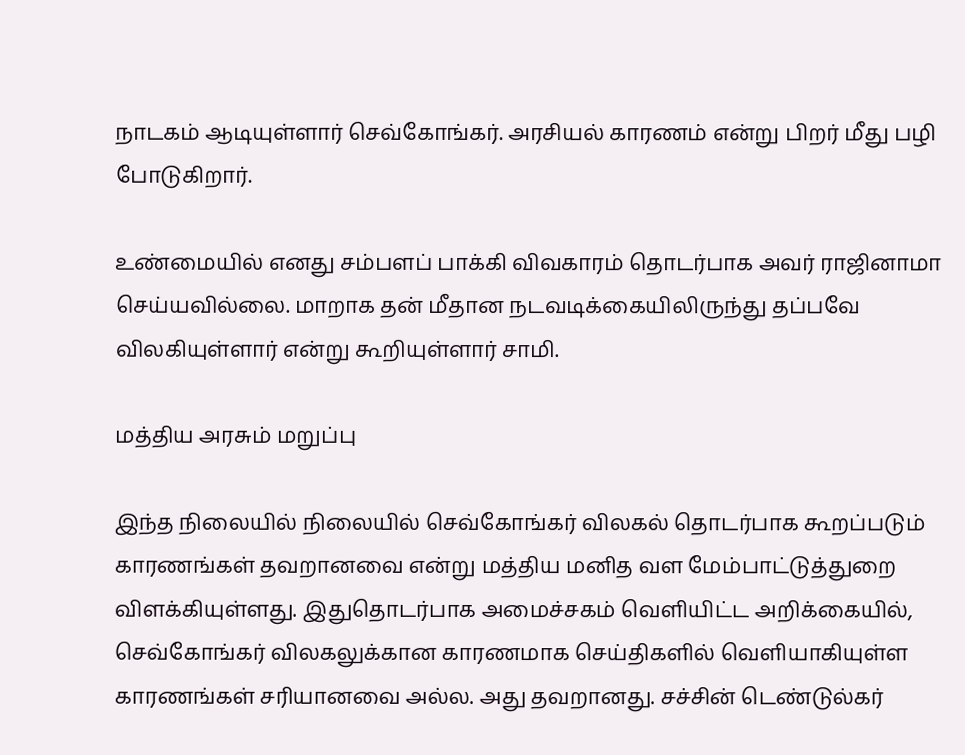நாடகம் ஆடியுள்ளார் செவ்கோங்கர். அரசியல் காரணம் என்று பிறர் மீது பழி போடுகிறார்.

உண்மையில் எனது சம்பளப் பாக்கி விவகாரம் தொடர்பாக அவர் ராஜினாமா செய்யவில்லை. மாறாக தன் மீதான நடவடிக்கையிலிருந்து தப்பவே விலகியுள்ளார் என்று கூறியுள்ளார் சாமி.

மத்திய அரசும் மறுப்பு

இந்த நிலையில் நிலையில் செவ்கோங்கர் விலகல் தொடர்பாக கூறப்படும் காரணங்கள் தவறானவை என்று மத்திய மனித வள மேம்பாட்டுத்துறை விளக்கியுள்ளது. இதுதொடர்பாக அமைச்சகம் வெளியிட்ட அறிக்கையில், செவ்கோங்கர் விலகலுக்கான காரணமாக செய்திகளில் வெளியாகியுள்ள காரணங்கள் சரியானவை அல்ல. அது தவறானது. சச்சின் டெண்டுல்கர்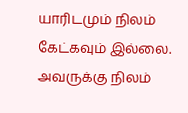யாரிடமும் நிலம் கேட்கவும் இல்லை. அவருக்கு நிலம்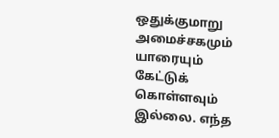ஒதுக்குமாறு அமைச்சகமும் யாரையும் கேட்டுக் கொள்ளவும் இல்லை. எந்த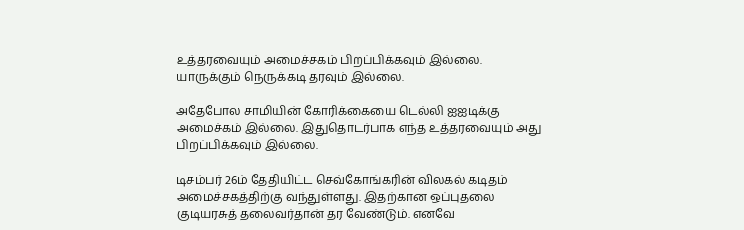உத்தரவையும் அமைச்சகம் பிறப்பிக்கவும் இல்லை. யாருக்கும் நெருக்கடி தரவும் இல்லை.

அதேபோல சாமியின் கோரிக்கையை டெல்லி ஐஐடிக்கு அமைச்கம் இல்லை. இதுதொடர்பாக எந்த உத்தரவையும் அது பிறப்பிக்கவும் இல்லை.

டிசம்பர் 26ம் தேதியிட்ட செவ்கோங்கரின் விலகல் கடிதம் அமைச்சகத்திற்கு வந்துள்ளது. இதற்கான ஒப்புதலை குடியரசுத் தலைவர்தான் தர வேண்டும். எனவே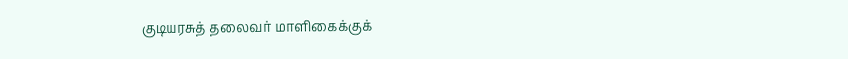குடியரசுத் தலைவர் மாளிகைக்குக்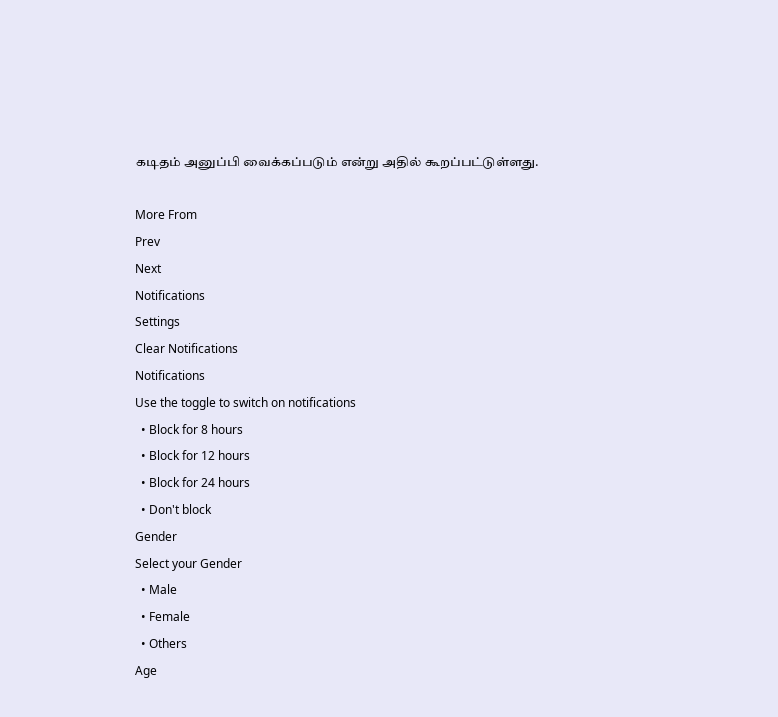கடிதம் அனுப்பி வைக்கப்படும் என்று அதில் கூறப்பட்டுள்ளது.

More From
Prev
Next
Notifications
Settings
Clear Notifications
Notifications
Use the toggle to switch on notifications
  • Block for 8 hours
  • Block for 12 hours
  • Block for 24 hours
  • Don't block
Gender
Select your Gender
  • Male
  • Female
  • Others
Age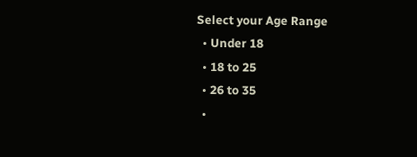Select your Age Range
  • Under 18
  • 18 to 25
  • 26 to 35
  •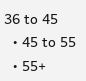36 to 45
  • 45 to 55
  • 55+